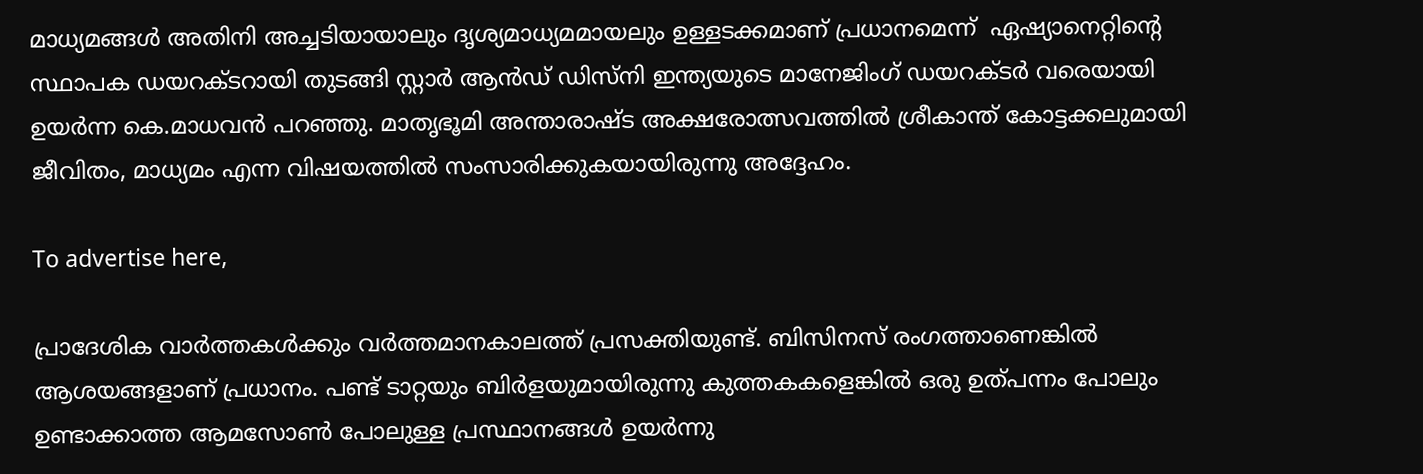മാധ്യമങ്ങള്‍ അതിനി അച്ചടിയായാലും ദൃശ്യമാധ്യമമായലും ഉള്ളടക്കമാണ് പ്രധാനമെന്ന്  ഏഷ്യാനെറ്റിന്റെ സ്ഥാപക ഡയറക്ടറായി തുടങ്ങി സ്റ്റാര്‍ ആന്‍ഡ് ഡിസ്നി ഇന്ത്യയുടെ മാനേജിംഗ് ഡയറക്ടര്‍ വരെയായി ഉയര്‍ന്ന കെ.മാധവന്‍ പറഞ്ഞു. മാതൃഭൂമി അന്താരാഷ്ട അക്ഷരോത്സവത്തില്‍ ശ്രീകാന്ത് കോട്ടക്കലുമായി ജീവിതം, മാധ്യമം എന്ന വിഷയത്തില്‍ സംസാരിക്കുകയായിരുന്നു അദ്ദേഹം.

To advertise here,

പ്രാദേശിക വാര്‍ത്തകള്‍ക്കും വര്‍ത്തമാനകാലത്ത് പ്രസക്തിയുണ്ട്. ബിസിനസ് രംഗത്താണെങ്കില്‍ ആശയങ്ങളാണ് പ്രധാനം. പണ്ട് ടാറ്റയും ബിര്‍ളയുമായിരുന്നു കുത്തകകളെങ്കില്‍ ഒരു ഉത്പന്നം പോലും ഉണ്ടാക്കാത്ത ആമസോണ്‍ പോലുള്ള പ്രസ്ഥാനങ്ങള്‍ ഉയര്‍ന്നു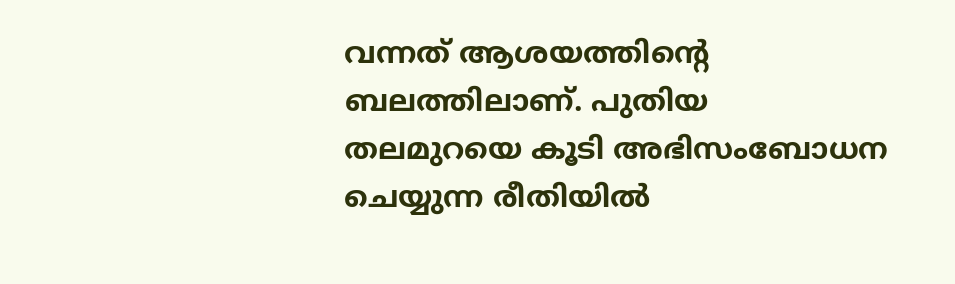വന്നത് ആശയത്തിന്റെ ബലത്തിലാണ്. പുതിയ തലമുറയെ കൂടി അഭിസംബോധന ചെയ്യുന്ന രീതിയില്‍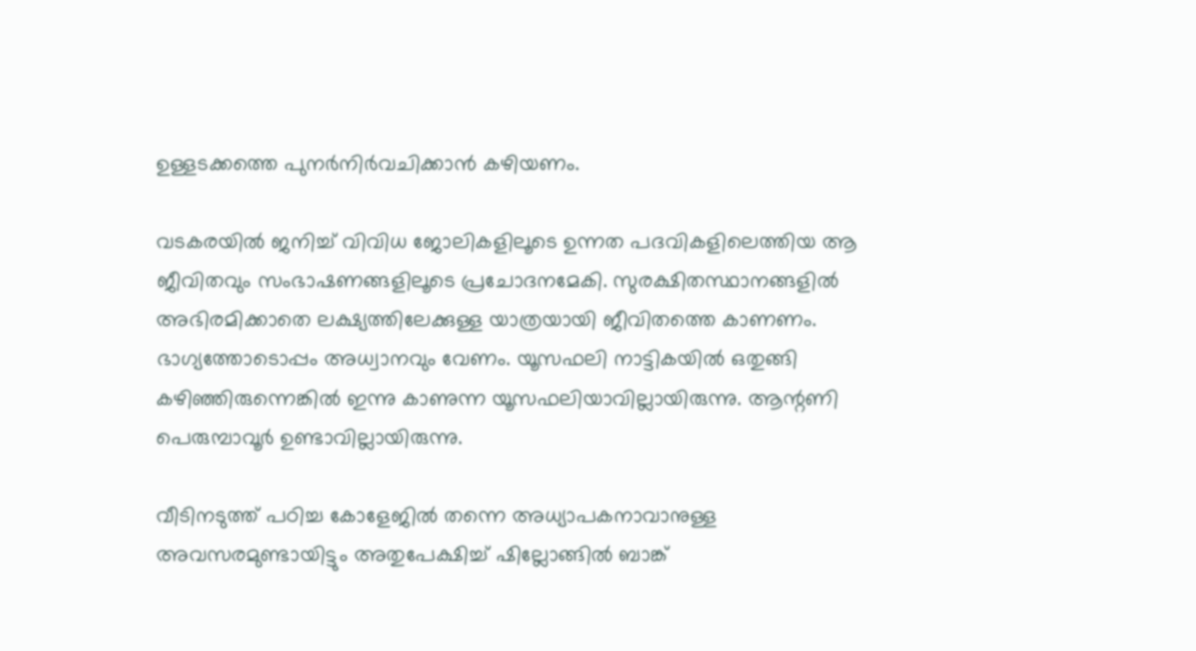ഉള്ളടക്കത്തെ പുനര്‍നിര്‍വചിക്കാന്‍ കഴിയണം.

വടകരയില്‍ ജനിച്ച് വിവിധ ജോലികളിലൂടെ ഉന്നത പദവികളിലെത്തിയ ആ ജീവിതവും സംഭാഷണങ്ങളിലൂടെ പ്രചോദനമേകി. സുരക്ഷിതസ്ഥാനങ്ങളില്‍ അഭിരമിക്കാതെ ലക്ഷ്യത്തിലേക്കുള്ള യാത്രയായി ജീവിതത്തെ കാണണം. ഭാഗ്യത്തോടൊപ്പം അധ്വാനവും വേണം. യൂസഫലി നാട്ടികയില്‍ ഒതുങ്ങി കഴിഞ്ഞിരുന്നെങ്കില്‍ ഇന്നു കാണുന്ന യൂസഫലിയാവില്ലായിരുന്നു. ആന്റണി പെരുമ്പാവൂര്‍ ഉണ്ടാവില്ലായിരുന്നു.

വീടിനടുത്ത് പഠിച്ച കോളേജില്‍ തന്നെ അധ്യാപകനാവാനുള്ള അവസരമുണ്ടായിട്ടും അതുപേക്ഷിച്ച് ഷില്ലോങ്ങില്‍ ബാങ്ക്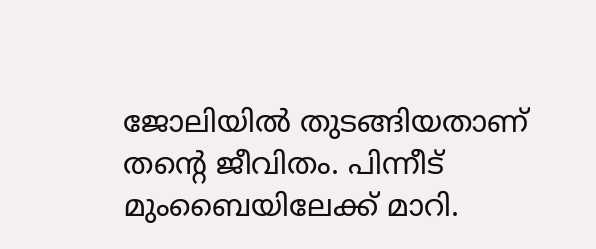ജോലിയില്‍ തുടങ്ങിയതാണ് തന്റെ ജീവിതം. പിന്നീട് മുംബൈയിലേക്ക് മാറി.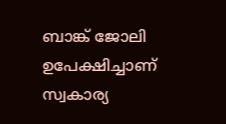ബാങ്ക് ജോലി ഉപേക്ഷിച്ചാണ് സ്വകാര്യ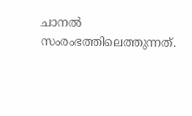ചാനല്‍ സംരംഭത്തിലെത്തുന്നത്.